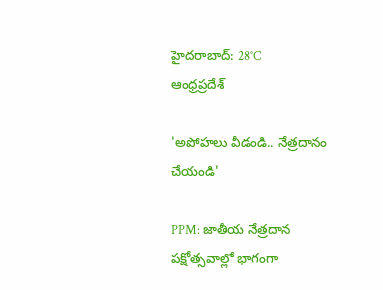హైదరాబాద్: 28°C
ఆంధ్రప్రదేశ్

'అపోహలు వీడండి.. నేత్రదానం చేయండి'

PPM: జాతీయ నేత్రదాన పక్షోత్సవాల్లో భాగంగా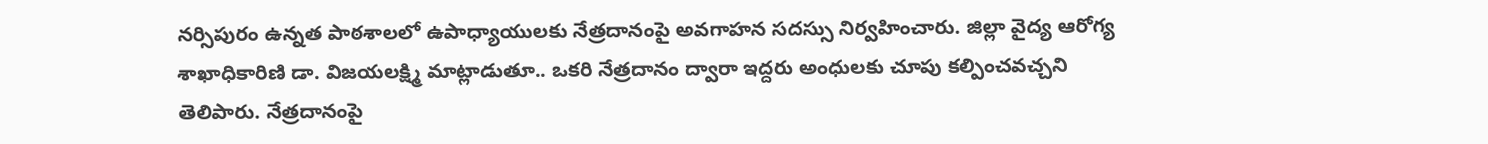నర్సిపురం ఉన్నత పాఠశాలలో ఉపాధ్యాయులకు నేత్రదానంపై అవగాహన సదస్సు నిర్వహించారు. జిల్లా వైద్య ఆరోగ్య శాఖాధికారిణి డా. విజయలక్ష్మి మాట్లాడుతూ.. ఒకరి నేత్రదానం ద్వారా ఇద్దరు అంధులకు చూపు కల్పించవచ్చని తెలిపారు. నేత్రదానంపై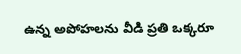ఉన్న అపోహలను వీడి ప్రతి ఒక్కరూ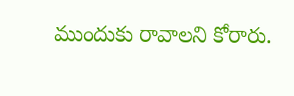ముందుకు రావాలని కోరారు.